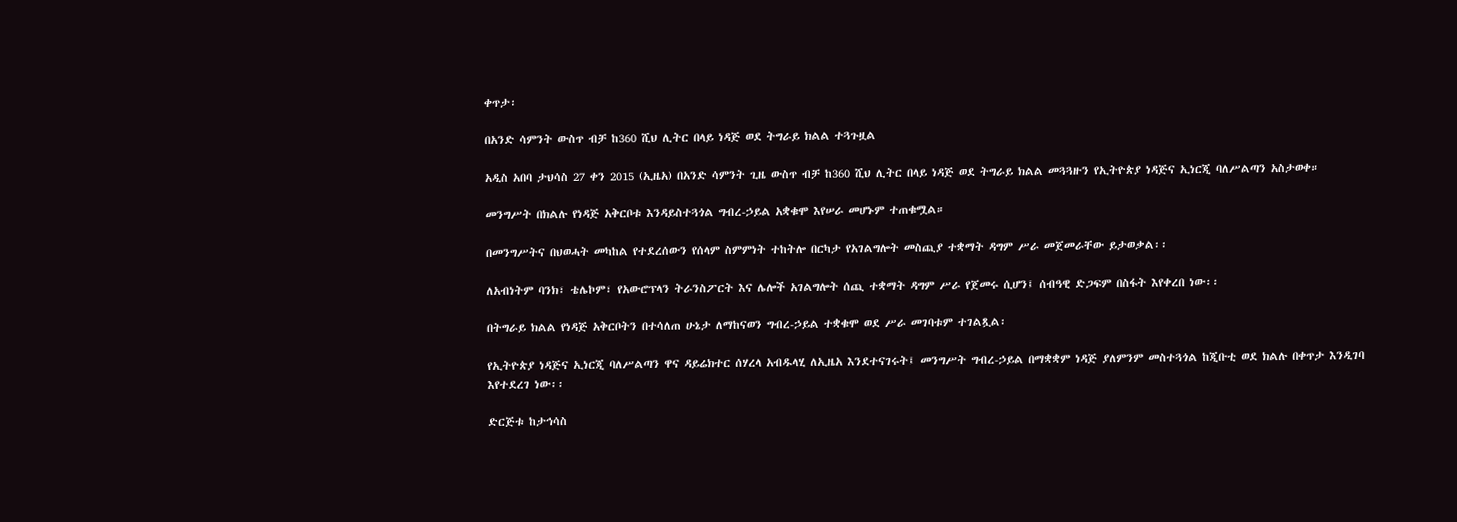ቀጥታ፡

በአንድ ሳምንት ውስጥ ብቻ ከ360 ሺህ ሊትር በላይ ነዳጅ ወደ ትግራይ ክልል ተጓጉዟል

አዲስ አበባ ታህሳስ 27 ቀን 2015 (ኢዜአ) በአንድ ሳምንት ጊዜ ውስጥ ብቻ ከ360 ሺህ ሊትር በላይ ነዳጅ ወደ ትግራይ ክልል መጓጓዙን የኢትዮጵያ ነዳጅና ኢነርጂ ባለሥልጣን አስታወቀ።

መንግሥት በክልሉ የነዳጅ አቅርቦቱ እንዳይስተጓጎል ግብረ-ኃይል አቋቁሞ እየሠራ መሆኑም ተጠቁሟል።

በመንግሥትና በህወሓት መካከል የተደረሰውን የሰላም ስምምነት ተከትሎ በርካታ የአገልግሎት መስጪያ ተቋማት ዳግም ሥራ መጀመራቸው ይታወቃል፡፡

ለአብነትም ባንክ፣ ቴሌኮም፣ የአውሮፕላን ትራንስፖርት እና ሌሎች አገልግሎት ሰጪ ተቋማት ዳግም ሥራ የጀመሩ ሲሆን፤ ሰብዓዊ ድጋፍም በስፋት እየቀረበ ነው፡፡

በትግራይ ክልል የነዳጅ አቅርቦትን በተሳለጠ ሁኔታ ለማከናወን ግብረ-ኃይል ተቋቁሞ ወደ ሥራ መገባቱም ተገልጿል፡

የኢትዮጵያ ነዳጅና ኢነርጂ ባለሥልጣን ዋና ዳይሬክተር ሰሃረላ አብዱላሂ ለኢዜአ እንደተናገሩት፤ መንግሥት ግብረ-ኃይል በማቋቋም ነዳጅ ያለምንም መስተጓጎል ከጂቡቲ ወደ ክልሉ በቀጥታ እንዲገባ እየተደረገ ነው፡፡

ድርጅቱ ከታኅሳስ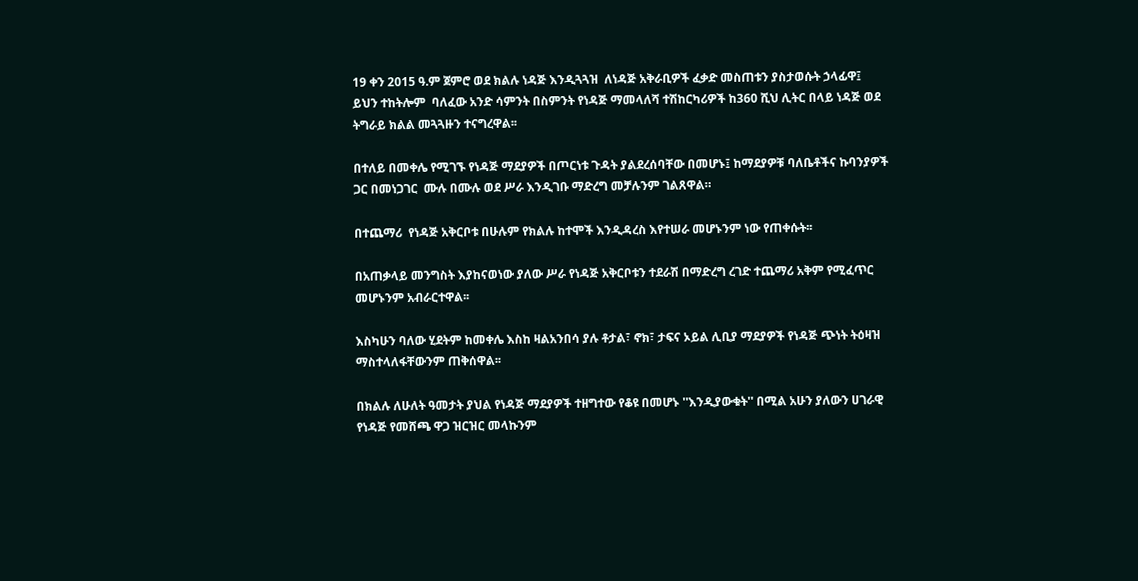19 ቀን 2015 ዓ.ም ጀምሮ ወደ ክልሉ ነዳጅ እንዲጓጓዝ  ለነዳጅ አቅራቢዎች ፈቃድ መስጠቱን ያስታወሱት ኃላፊዋ፤ ይህን ተከትሎም  ባለፈው አንድ ሳምንት በስምንት የነዳጅ ማመላለሻ ተሽከርካሪዎች ከ360 ሺህ ሊትር በላይ ነዳጅ ወደ ትግራይ ክልል መጓጓዙን ተናግረዋል፡፡

በተለይ በመቀሌ የሚገኙ የነዳጅ ማደያዎች በጦርነቱ ጉዳት ያልደረሰባቸው በመሆኑ፤ ከማደያዎቹ ባለቤቶችና ኩባንያዎች ጋር በመነጋገር  ሙሉ በሙሉ ወደ ሥራ እንዲገቡ ማድረግ መቻሉንም ገልጸዋል።

በተጨማሪ  የነዳጅ አቅርቦቱ በሁሉም የክልሉ ከተሞች እንዲዳረስ እየተሠራ መሆኑንም ነው የጠቀሱት፡፡

በአጠቃላይ መንግስት እያከናወነው ያለው ሥራ የነዳጅ አቅርቦቱን ተደራሽ በማድረግ ረገድ ተጨማሪ አቅም የሚፈጥር መሆኑንም አብራርተዋል፡፡

እስካሁን ባለው ሂደትም ከመቀሌ እስከ ዛልአንበሳ ያሉ ቶታል፣ ኖክ፣ ታፍና ኦይል ሊቢያ ማደያዎች የነዳጅ ጭነት ትዕዛዝ ማስተላለፋቸውንም ጠቅሰዋል፡፡

በክልሉ ለሁለት ዓመታት ያህል የነዳጅ ማደያዎች ተዘግተው የቆዩ በመሆኑ ''እንዲያውቁት'' በሚል አሁን ያለውን ሀገራዊ የነዳጅ የመሸጫ ዋጋ ዝርዝር መላኩንም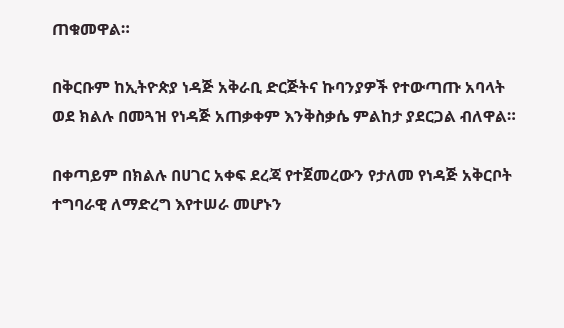ጠቁመዋል።

በቅርቡም ከኢትዮጵያ ነዳጅ አቅራቢ ድርጅትና ኩባንያዎች የተውጣጡ አባላት ወደ ክልሉ በመጓዝ የነዳጅ አጠቃቀም እንቅስቃሴ ምልከታ ያደርጋል ብለዋል።

በቀጣይም በክልሉ በሀገር አቀፍ ደረጃ የተጀመረውን የታለመ የነዳጅ አቅርቦት ተግባራዊ ለማድረግ እየተሠራ መሆኑን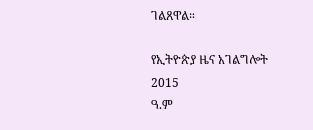ገልጸዋል።

የኢትዮጵያ ዜና አገልግሎት
2015
ዓ.ም